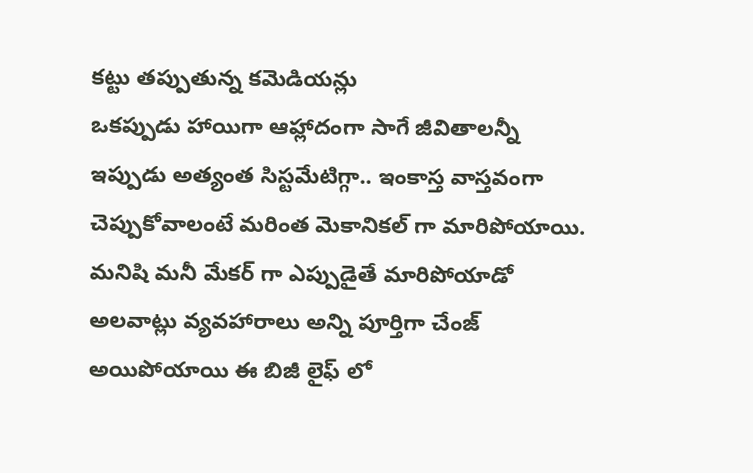కట్టు తప్పుతున్న కమెడియన్లు
ఒకప్పుడు హాయిగా ఆహ్లాదంగా సాగే జీవితాలన్నీ ఇప్పుడు అత్యంత సిస్టమేటిగ్గా.. ఇంకాస్త వాస్తవంగా చెప్పుకోవాలంటే మరింత మెకానికల్ గా మారిపోయాయి. మనిషి మనీ మేకర్ గా ఎప్పుడైతే మారిపోయాడో అలవాట్లు వ్యవహారాలు అన్ని పూర్తిగా చేంజ్ అయిపోయాయి ఈ బిజీ లైఫ్ లో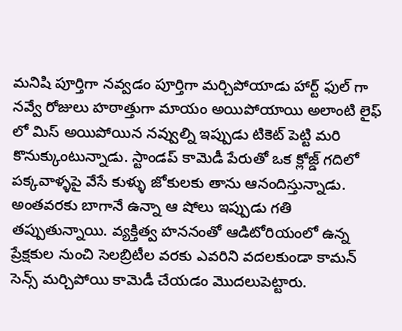మనిషి పూర్తిగా నవ్వడం పూర్తిగా మర్చిపోయాడు హార్ట్ ఫుల్ గా నవ్వే రోజులు హఠాత్తుగా మాయం అయిపోయాయి అలాంటి లైఫ్ లో మిస్ అయిపోయిన నవ్వుల్ని ఇప్పుడు టికెట్ పెట్టి మరి కొనుక్కుంటున్నాడు. స్టాండప్ కామెడీ పేరుతో ఒక క్లోజ్డ్ గదిలో పక్కవాళ్ళపై వేసే కుళ్ళు జోకులకు తాను ఆనందిస్తున్నాడు. అంతవరకు బాగానే ఉన్నా ఆ షోలు ఇప్పుడు గతి తప్పుతున్నాయి. వ్యక్తిత్వ హననంతో ఆడిటోరియంలో ఉన్న ప్రేక్షకుల నుంచి సెలబ్రిటీల వరకు ఎవరిని వదలకుండా కామన్ సెన్స్ మర్చిపోయి కామెడీ చేయడం మొదలుపెట్టారు.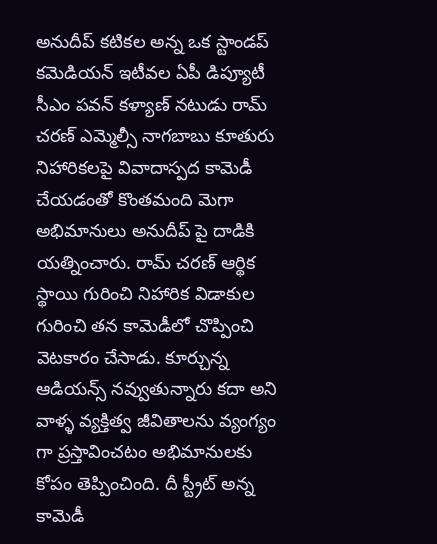అనుదీప్ కటికల అన్న ఒక స్టాండప్ కమెడియన్ ఇటీవల ఏపీ డిప్యూటీ సీఎం పవన్ కళ్యాణ్ నటుడు రామ్ చరణ్ ఎమ్మెల్సీ నాగబాబు కూతురు నిహారికలపై వివాదాస్పద కామెడీ చేయడంతో కొంతమంది మెగా అభిమానులు అనుదీప్ పై దాడికి యత్నించారు. రామ్ చరణ్ ఆర్థిక స్థాయి గురించి నిహారిక విడాకుల గురించి తన కామెడీలో చొప్పించి వెటకారం చేసాడు. కూర్చున్న ఆడియన్స్ నవ్వుతున్నారు కదా అని వాళ్ళ వ్యక్తిత్వ జీవితాలను వ్యంగ్యం గా ప్రస్తావించటం అభిమానులకు కోపం తెప్పించింది. దీ స్ట్రీట్ అన్న కామెడీ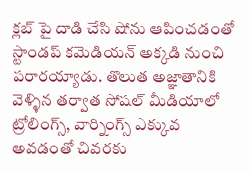క్లబ్ పై దాడి చేసి షోను ఆపించడంతో స్టాండప్ కమెడియన్ అక్కడి నుంచి పరారయ్యాడు. తొలుత అజ్ఞాతానికి వెళ్ళిన తర్వాత సోషల్ మీడియాలో ట్రోలింగ్స్, వార్నింగ్స్ ఎక్కువ అవడంతో చివరకు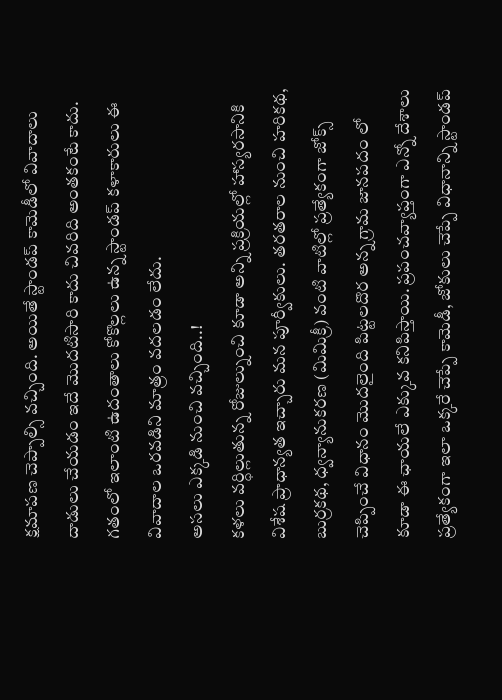క్షమాపణ చెప్పాల్సి వచ్చింది. అయితే స్టాండప్ కామెడీలో వివాదాలు దాడులు చేయడం ఇదే మొదటిసారి కాదు చివరిది అంతకంటే కాదు. గతంలో ఇలాంటి ఉదంతాలు కోకొల్లలు ఉన్న స్టాండప్ కళాకారులు ఈ వివాదాల ఒరవడిని మాత్రం వదలడం లేదు.
అసలు ఎక్కడి నుంచి వచ్చింది..!
కళలు వర్ధిల్లుతున్న రోజుల్నుంచి కూడా అన్ని ప్రక్రియల్లో హాస్యరసానికి విశేష ప్రాధాన్యత ఇచ్చారు మన పూర్వీకులు. తరతరాల నుంచి హరికథ, బుర్రకథ, ధ్వన్యానుకరణ (మిమిక్రీ) వంటి వాటిల్లో ప్రత్యేకంగా జోక్స్ చెప్పించే విధానం మొదలైంది పిట్టలదొర అన్న గ్రామ జానపదం లో కూడా ఈ ఛాయలే ఎక్కువ కనిపిస్తాయి. ప్రపంచవ్యాప్తంగా ఎన్నో దేశాలు ప్రత్యేకంగా ఇలా ఒక్కరే చెప్పే కామెడీ, జోకులు చెప్పే విధానాన్ని స్టాండప్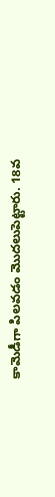కామెడీగా పిలవడం మొదలుపెట్టారు. 18వ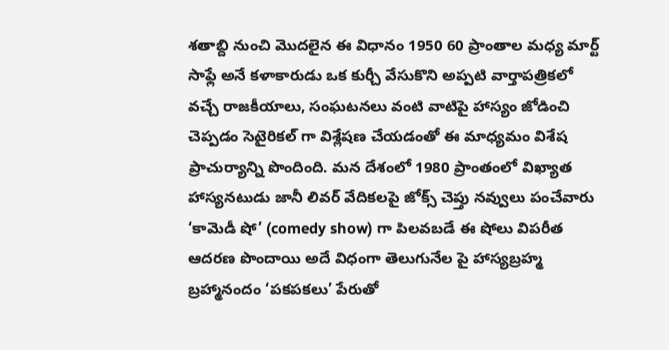శతాబ్ది నుంచి మొదలైన ఈ విధానం 1950 60 ప్రాంతాల మధ్య మార్ట్ సాఫ్లే అనే కళాకారుడు ఒక కుర్చీ వేసుకొని అప్పటి వార్తాపత్రికలో వచ్చే రాజకీయాలు, సంఘటనలు వంటి వాటిపై హాస్యం జోడించి చెప్పడం సెటైరికల్ గా విశ్లేషణ చేయడంతో ఈ మాధ్యమం విశేష ప్రాచుర్యాన్ని పొందింది. మన దేశంలో 1980 ప్రాంతంలో విఖ్యాత హాస్యనటుడు జానీ లివర్ వేదికలపై జోక్స్ చెప్తు నవ్వులు పంచేవారు ‘కామెడీ షో’ (comedy show) గా పిలవబడే ఈ షోలు విపరీత ఆదరణ పొందాయి అదే విధంగా తెలుగునేల పై హాస్యబ్రహ్మ బ్రహ్మానందం ‘పకపకలు’ పేరుతో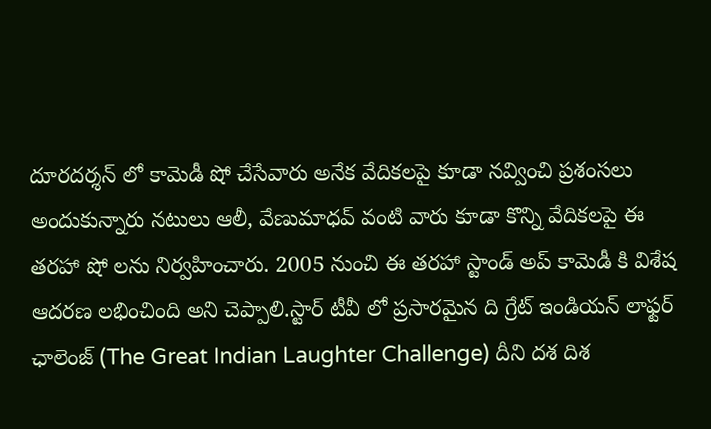దూరదర్శన్ లో కామెడీ షో చేసేవారు అనేక వేదికలపై కూడా నవ్వించి ప్రశంసలు అందుకున్నారు నటులు ఆలీ, వేణుమాధవ్ వంటి వారు కూడా కొన్ని వేదికలపై ఈ తరహా షో లను నిర్వహించారు. 2005 నుంచి ఈ తరహా స్టాండ్ అప్ కామెడీ కి విశేష ఆదరణ లభించింది అని చెప్పాలి.స్టార్ టీవీ లో ప్రసారమైన ది గ్రేట్ ఇండియన్ లాఫ్టర్ ఛాలెంజ్ (The Great Indian Laughter Challenge) దీని దశ దిశ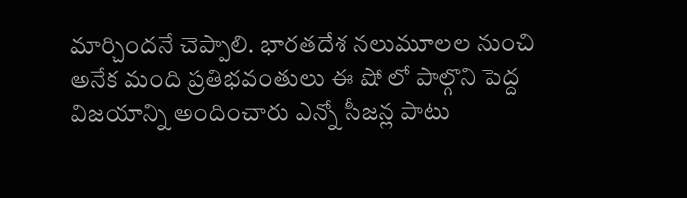మార్చిందనే చెప్పాలి. భారతదేశ నలుమూలల నుంచి అనేక మంది ప్రతిభవంతులు ఈ షో లో పాల్గొని పెద్ద విజయాన్ని అందించారు ఎన్నో సీజన్ల పాటు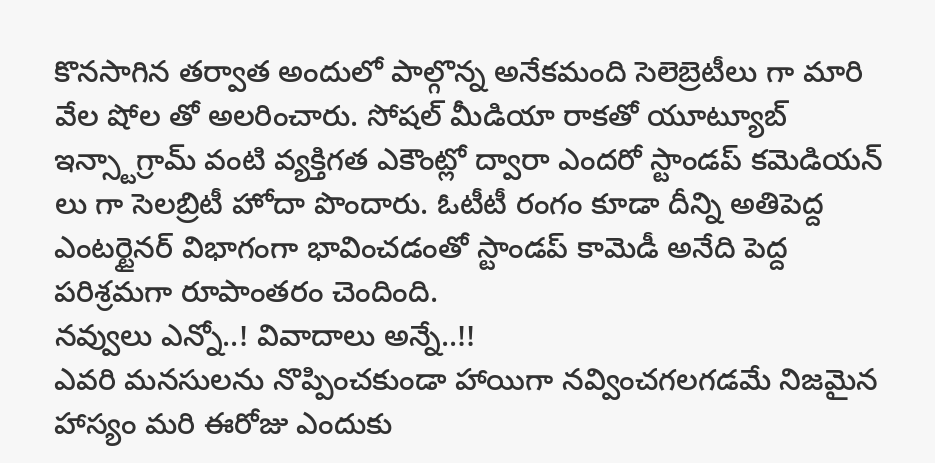కొనసాగిన తర్వాత అందులో పాల్గొన్న అనేకమంది సెలెబ్రెటీలు గా మారి వేల షోల తో అలరించారు. సోషల్ మీడియా రాకతో యూట్యూబ్ ఇన్స్టాగ్రామ్ వంటి వ్యక్తిగత ఎకౌంట్లో ద్వారా ఎందరో స్టాండప్ కమెడియన్ లు గా సెలబ్రిటీ హోదా పొందారు. ఓటీటీ రంగం కూడా దీన్ని అతిపెద్ద ఎంటర్టైనర్ విభాగంగా భావించడంతో స్టాండప్ కామెడీ అనేది పెద్ద పరిశ్రమగా రూపాంతరం చెందింది.
నవ్వులు ఎన్నో..! వివాదాలు అన్నే..!!
ఎవరి మనసులను నొప్పించకుండా హాయిగా నవ్వించగలగడమే నిజమైన హాస్యం మరి ఈరోజు ఎందుకు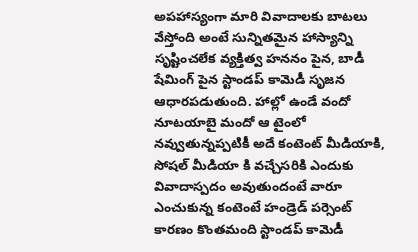అపహాస్యంగా మారి వివాదాలకు బాటలు వేస్తోంది అంటే సున్నితమైన హాస్యాన్ని సృష్టించలేక వ్యక్తిత్వ హననం పైన, బాడీ షేమింగ్ పైన స్టాండప్ కామెడీ సృజన ఆధారపడుతుంది. హాల్లో ఉండే వందో నూటయాబై మందో ఆ టైంలో నవ్వుతున్నప్పటికీ అదే కంటెంట్ మీడియాకి, సోషల్ మీడియా కి వచ్చేసరికి ఎందుకు వివాదాస్పదం అవుతుందంటే వారూ ఎంచుకున్న కంటెంటే హండ్రెడ్ పర్సెంట్ కారణం కొంతమంది స్టాండప్ కామెడీ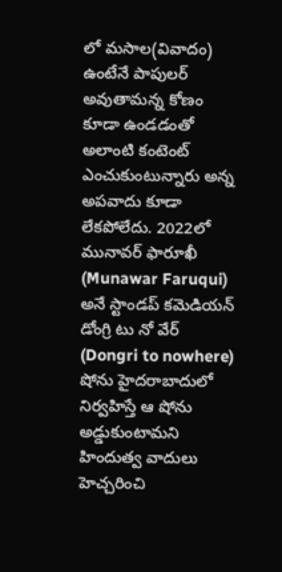లో మసాల(వివాదం) ఉంటేనే పాపులర్ అవుతామన్న కోణం కూడా ఉండడంతో అలాంటి కంటెంట్ ఎంచుకుంటున్నారు అన్న అపవాదు కూడా లేకపోలేదు. 2022లో మునావర్ ఫారూఖీ (Munawar Faruqui) అనే స్టాండప్ కమెడియన్ డోంగ్రి టు నో వేర్ (Dongri to nowhere) షోను హైదరాబాదులో నిర్వహిస్తే ఆ షోను అడ్డుకుంటామని హిందుత్వ వాదులు హెచ్చరించి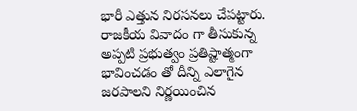భారీ ఎత్తున నిరసనలు చేపట్టారు. రాజకీయ వివాదం గా తీసుకున్న అప్పటి ప్రభుత్వం ప్రతిష్టాత్మంగా భావించడం తో దీన్ని ఎలాగైన జరపాలని నిర్ణయించిన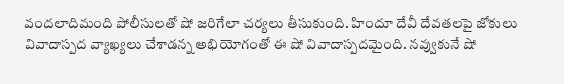వందలాదిమంది పోలీసులతో షో జరిగేలా చర్యలు తీసుకుంది. హిందూ దేవీ దేవతలపై జోకులు వివాదాస్పద వ్యాఖ్యలు చేశాడన్న అభియోగంతో ఈ షో వివాదాస్పదమైంది. నవ్వుకునే షో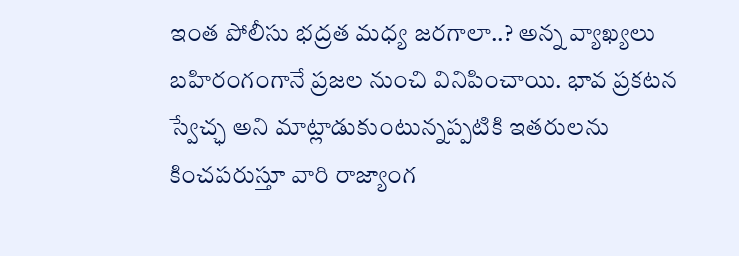ఇంత పోలీసు భద్రత మధ్య జరగాలా..? అన్న వ్యాఖ్యలు బహిరంగంగానే ప్రజల నుంచి వినిపించాయి. భావ ప్రకటన స్వేచ్ఛ అని మాట్లాడుకుంటున్నప్పటికి ఇతరులను కించపరుస్తూ వారి రాజ్యాంగ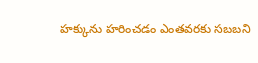హక్కును హరించడం ఎంతవరకు సబబని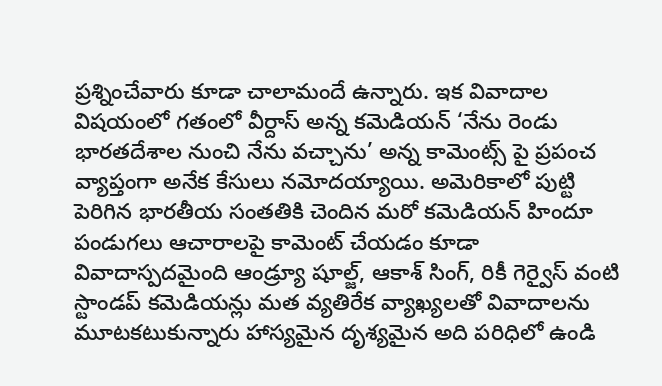ప్రశ్నించేవారు కూడా చాలామందే ఉన్నారు. ఇక వివాదాల విషయంలో గతంలో వీర్దాస్ అన్న కమెడియన్ ‘నేను రెండు భారతదేశాల నుంచి నేను వచ్చాను’ అన్న కామెంట్స్ పై ప్రపంచ వ్యాప్తంగా అనేక కేసులు నమోదయ్యాయి. అమెరికాలో పుట్టి పెరిగిన భారతీయ సంతతికి చెందిన మరో కమెడియన్ హిందూ పండుగలు ఆచారాలపై కామెంట్ చేయడం కూడా వివాదాస్పదమైంది ఆండ్ర్యూ షూల్జ్, ఆకాశ్ సింగ్, రికీ గెర్వైస్ వంటి స్టాండప్ కమెడియన్లు మత వ్యతిరేక వ్యాఖ్యలతో వివాదాలను మూటకటుకున్నారు హాస్యమైన దృశ్యమైన అది పరిధిలో ఉండి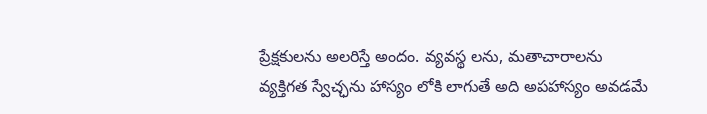ప్రేక్షకులను అలరిస్తే అందం. వ్యవస్థ లను, మతాచారాలను వ్యక్తిగత స్వేచ్ఛను హాస్యం లోకి లాగుతే అది అపహాస్యం అవడమే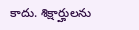కాదు. శిక్షార్హులను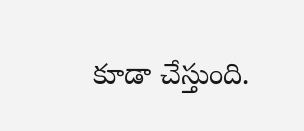కూడా చేస్తుంది.